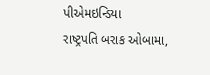પીએમઇન્ડિયા
રાષ્ટ્રપતિ બરાક ઓબામા,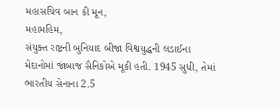મહાસચિવ બાન કી મૂન,
મહામહિમ,
સંયુક્ત રાષ્ટ્રની બુનિયાદ બીજા વિશ્વયુદ્ધની લડાઈના મેદાનોમાં જાંબાજ સૈનિકોએ મૂકી હતી. 1945 સુધી, તેમાં ભારતીય સેનાના 2.5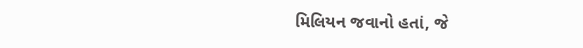મિલિયન જવાનો હતાં, જે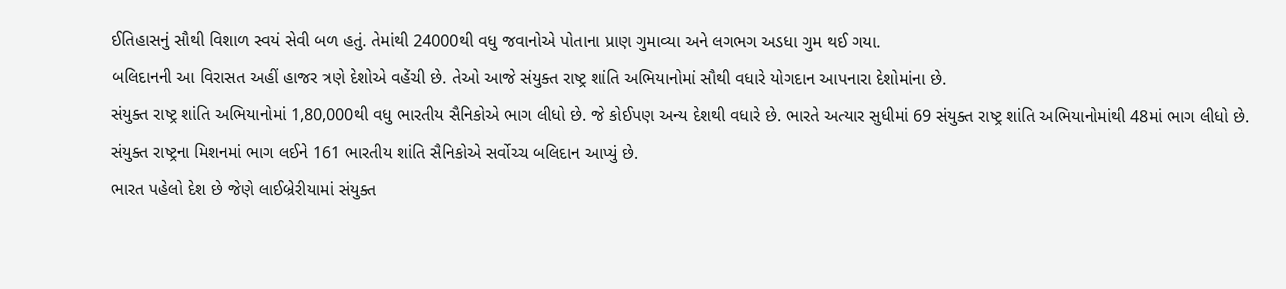ઈતિહાસનું સૌથી વિશાળ સ્વયં સેવી બળ હતું. તેમાંથી 24000થી વધુ જવાનોએ પોતાના પ્રાણ ગુમાવ્યા અને લગભગ અડધા ગુમ થઈ ગયા.
બલિદાનની આ વિરાસત અહીં હાજર ત્રણે દેશોએ વહેંચી છે. તેઓ આજે સંયુક્ત રાષ્ટ્ર શાંતિ અભિયાનોમાં સૌથી વધારે યોગદાન આપનારા દેશોમાંના છે.
સંયુક્ત રાષ્ટ્ર શાંતિ અભિયાનોમાં 1,80,000થી વધુ ભારતીય સૈનિકોએ ભાગ લીધો છે. જે કોઈપણ અન્ય દેશથી વધારે છે. ભારતે અત્યાર સુધીમાં 69 સંયુક્ત રાષ્ટ્ર શાંતિ અભિયાનોમાંથી 48માં ભાગ લીધો છે. સંયુક્ત રાષ્ટ્રના મિશનમાં ભાગ લઈને 161 ભારતીય શાંતિ સૈનિકોએ સર્વોચ્ચ બલિદાન આપ્યું છે.
ભારત પહેલો દેશ છે જેણે લાઈબ્રેરીયામાં સંયુક્ત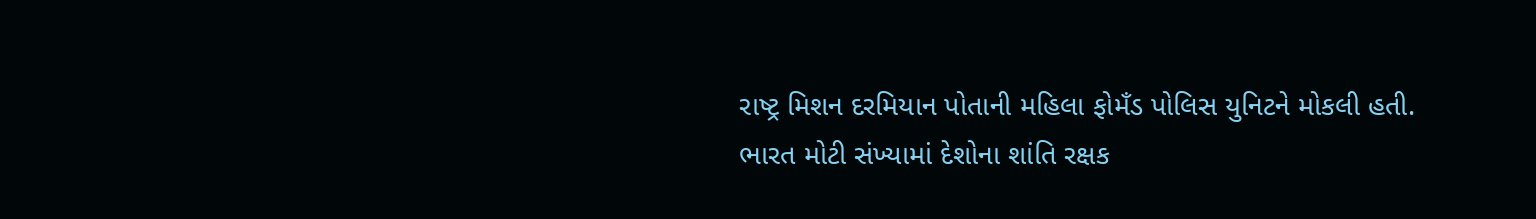રાષ્ટ્ર મિશન દરમિયાન પોતાની મહિલા ફોમઁડ પોલિસ યુનિટને મોકલી હતી.
ભારત મોટી સંખ્યામાં દેશોના શાંતિ રક્ષક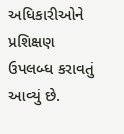અધિકારીઓને પ્રશિક્ષણ ઉપલબ્ધ કરાવતું આવ્યું છે.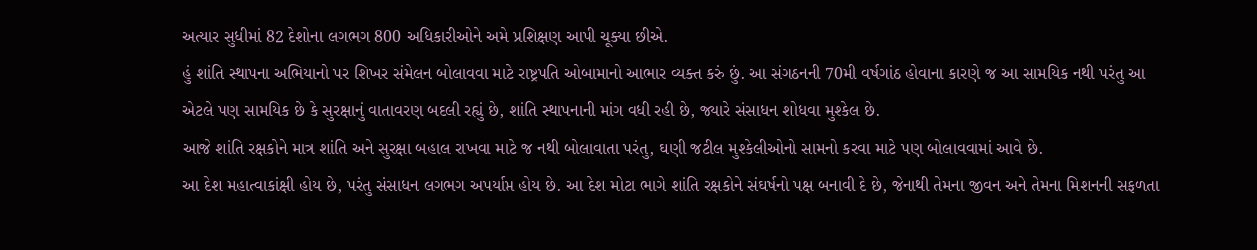અત્યાર સુધીમાં 82 દેશોના લગભગ 800 અધિકારીઓને અમે પ્રશિક્ષણ આપી ચૂક્યા છીએ.
હું શાંતિ સ્થાપના અભિયાનો પર શિખર સંમેલન બોલાવવા માટે રાષ્ટ્રપતિ ઓબામાનો આભાર વ્યક્ત કરું છું. આ સંગઠનની 70મી વર્ષગાંઠ હોવાના કારણે જ આ સામયિક નથી પરંતુ આ એટલે પણ સામયિક છે કે સુરક્ષાનું વાતાવરણ બદલી રહ્યું છે, શાંતિ સ્થાપનાની માંગ વધી રહી છે, જ્યારે સંસાધન શોધવા મુશ્કેલ છે.
આજે શાંતિ રક્ષકોને માત્ર શાંતિ અને સુરક્ષા બહાલ રાખવા માટે જ નથી બોલાવાતા પરંતુ, ઘણી જટીલ મુશ્કેલીઓનો સામનો કરવા માટે પણ બોલાવવામાં આવે છે.
આ દેશ મહાત્વાકાંક્ષી હોય છે, પરંતુ સંસાધન લગભગ અપર્યાપ્ત હોય છે. આ દેશ મોટા ભાગે શાંતિ રક્ષકોને સંઘર્ષનો પક્ષ બનાવી દે છે, જેનાથી તેમના જીવન અને તેમના મિશનની સફળતા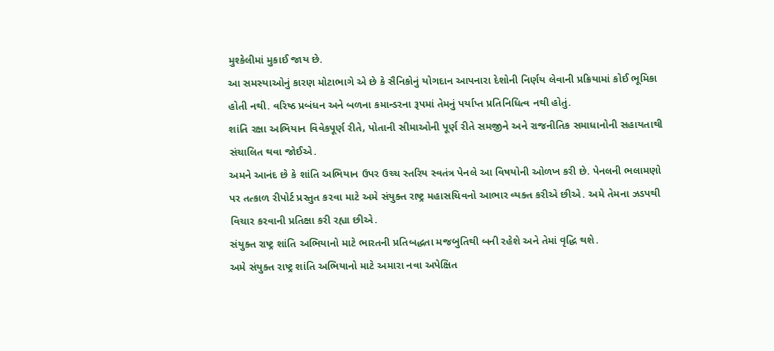મુશ્કેલીમાં મુકાઈ જાય છે.
આ સમસ્યાઓનું કારણ મોટાભાગે એ છે કે સૈનિકોનું યોગદાન આપનારા દેશોની નિર્ણય લેવાની પ્રક્રિયામાં કોઈ ભૂમિકા હોતી નથી. વરિષ્ઠ પ્રબંધન અને બળના કમાન્ડરના રૂપમાં તેમનું પર્યાપ્ત પ્રતિનિધિત્વ નથી હોતું.
શાંતિ રક્ષા અભિયાન વિવેકપૂર્ણ રીતે, પોતાની સીમાઓની પૂર્ણ રીતે સમજીને અને રાજનીતિક સમાધાનોની સહાયતાથી સંચાલિત થવા જોઈએ.
અમને આનંદ છે કે શાંતિ અભિયાન ઉપર ઉચ્ચ સ્તરિય સ્વતંત્ર પેનલે આ વિષયોની ઓળખ કરી છે. પેનલની ભલામણો પર તત્કાળ રીપોર્ટ પ્રસ્તુત કરવા માટે અમે સંયુક્ત રાષ્ટ્ર મહાસચિવનો આભાર વ્યક્ત કરીએ છીએ. અમે તેમના ઝડપથી વિચાર કરવાની પ્રતિક્ષા કરી રહ્યા છીએ.
સંયુક્ત રાષ્ટ્ર શાંતિ અભિયાનો માટે ભારતની પ્રતિબદ્ધતા મજબુતિથી બની રહેશે અને તેમાં વૃદ્ધિ થશે.
અમે સંયુક્ત રાષ્ટ્ર શાંતિ અભિયાનો માટે અમારા નવા અપેક્ષિત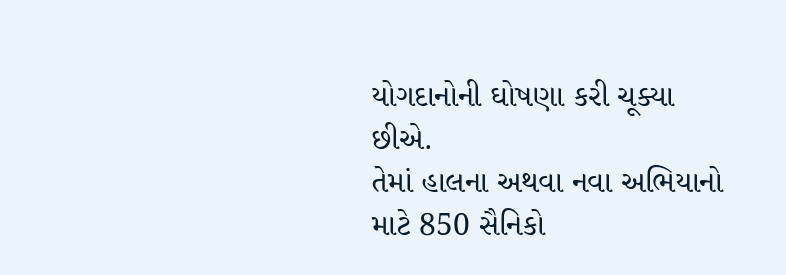યોગદાનોની ઘોષણા કરી ચૂક્યા છીએ.
તેમાં હાલના અથવા નવા અભિયાનો માટે 850 સૈનિકો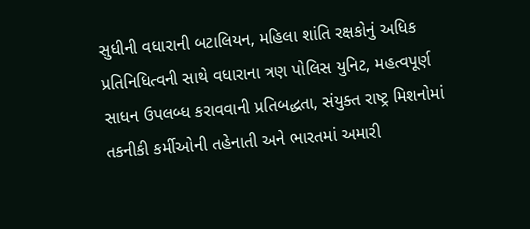સુધીની વધારાની બટાલિયન, મહિલા શાંતિ રક્ષકોનું અધિક પ્રતિનિધિત્વની સાથે વધારાના ત્રણ પોલિસ યુનિટ, મહત્વપૂર્ણ સાધન ઉપલબ્ધ કરાવવાની પ્રતિબદ્ધતા, સંયુક્ત રાષ્ટ્ર મિશનોમાં તકનીકી કર્મીઓની તહેનાતી અને ભારતમાં અમારી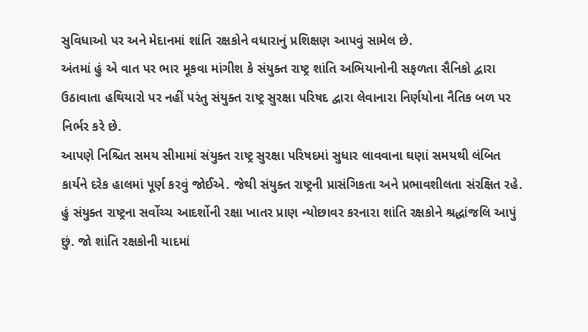સુવિધાઓ પર અને મેદાનમાં શાંતિ રક્ષકોને વધારાનું પ્રશિક્ષણ આપવું સામેલ છે.
અંતમાં હું એ વાત પર ભાર મૂકવા માંગીશ કે સંયુક્ત રાષ્ટ્ર શાંતિ અભિયાનોની સફળતા સૈનિકો દ્વારા ઉઠાવાતા હથિયારો પર નહીં પરંતુ સંયુક્ત રાષ્ટ્ર સુરક્ષા પરિષદ દ્વારા લેવાનારા નિર્ણયોના નૈતિક બળ પર નિર્ભર કરે છે.
આપણે નિશ્ચિત સમય સીમામાં સંયુક્ત રાષ્ટ્ર સુરક્ષા પરિષદમાં સુધાર લાવવાના ઘણાં સમયથી લંબિત કાર્યને દરેક હાલમાં પૂર્ણ કરવું જોઈએ. જેથી સંયુક્ત રાષ્ટ્રની પ્રાસંગિકતા અને પ્રભાવશીલતા સંરક્ષિત રહે.
હું સંયુક્ત રાષ્ટ્રના સર્વોચ્ચ આદર્શોની રક્ષા ખાતર પ્રાણ ન્યોછાવર કરનારા શાંતિ રક્ષકોને શ્રદ્ધાંજલિ આપું છું. જો શાંતિ રક્ષકોની યાદમાં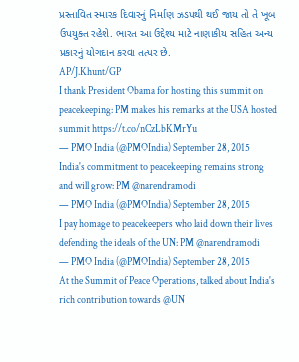પ્રસ્તાવિત સ્મારક દિવારનું નિર્માણ ઝડપથી થઈ જાય તો તે ખૂબ ઉપયુક્ત રહેશે. ભારત આ ઉદ્દેશ્ય માટે નાણાકીય સહિત અન્ય પ્રકારનું યોગદાન કરવા તત્પર છે.
AP/J.Khunt/GP
I thank President Obama for hosting this summit on peacekeeping: PM makes his remarks at the USA hosted summit https://t.co/nCzLbKMrYu
— PMO India (@PMOIndia) September 28, 2015
India's commitment to peacekeeping remains strong and will grow: PM @narendramodi
— PMO India (@PMOIndia) September 28, 2015
I pay homage to peacekeepers who laid down their lives defending the ideals of the UN: PM @narendramodi
— PMO India (@PMOIndia) September 28, 2015
At the Summit of Peace Operations, talked about India's rich contribution towards @UN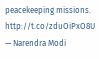peacekeeping missions. http://t.co/zduOiPxO8U
— Narendra Modi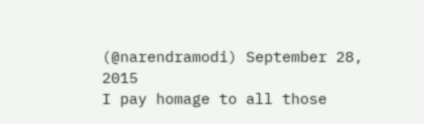(@narendramodi) September 28, 2015
I pay homage to all those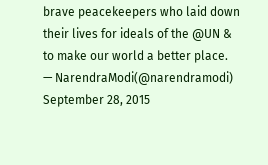brave peacekeepers who laid down their lives for ideals of the @UN & to make our world a better place.
— NarendraModi(@narendramodi) September 28, 2015